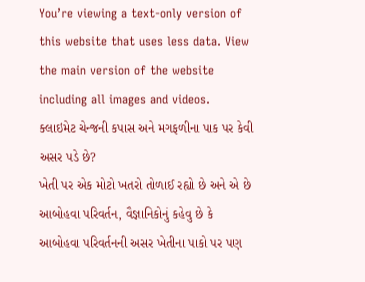You’re viewing a text-only version of this website that uses less data. View the main version of the website including all images and videos.
ક્લાઇમેટ ચેન્જની કપાસ અને મગફળીના પાક પર કેવી અસર પડે છે?
ખેતી પર એક મોટો ખતરો તોળાઈ રહ્યો છે અને એ છે આબોહવા પરિવર્તન, વૈજ્ઞાનિકોનું કહેવુ છે કે આબોહવા પરિવર્તનની અસર ખેતીના પાકો પર પણ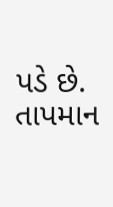પડે છે.
તાપમાન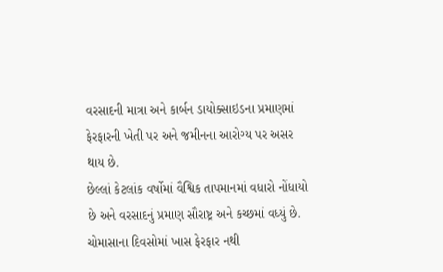વરસાદની માત્રા અને કાર્બન ડાયોક્સાઇડના પ્રમાણમાં ફેરફારની ખેતી પર અને જમીનના આરોગ્ય પર અસર થાય છે.
છેલ્લાં કેટલાંક વર્ષોમાં વૈશ્વિક તાપમાનમાં વધારો નોંધાયો છે અને વરસાદનું પ્રમાણ સૌરાષ્ટ્ર અને કચ્છમાં વધ્યું છે.
ચોમાસાના દિવસોમાં ખાસ ફેરફાર નથી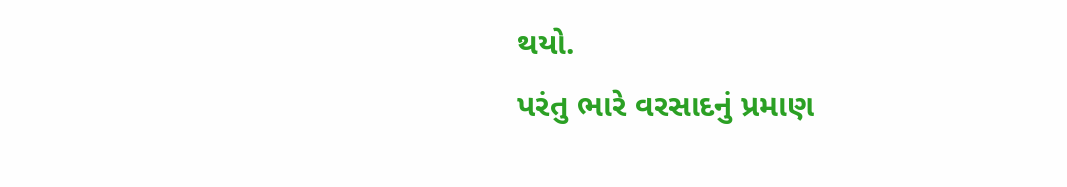થયો.
પરંતુ ભારે વરસાદનું પ્રમાણ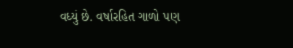વધ્યું છે. વર્ષારહિત ગાળો પણ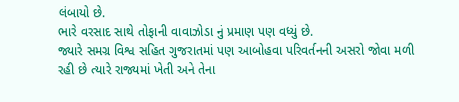લંબાયો છે.
ભારે વરસાદ સાથે તોફાની વાવાઝોડા નું પ્રમાણ પણ વધ્યું છે.
જ્યારે સમગ્ર વિશ્વ સહિત ગુજરાતમાં પણ આબોહવા પરિવર્તનની અસરો જોવા મળી રહી છે ત્યારે રાજ્યમાં ખેતી અને તેના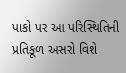પાકો પર આ પરિસ્થિતિની પ્રતિકૂળ અસરો વિશે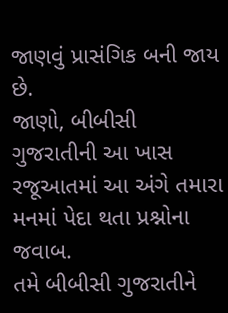જાણવું પ્રાસંગિક બની જાય છે.
જાણો, બીબીસી ગુજરાતીની આ ખાસ રજૂઆતમાં આ અંગે તમારા મનમાં પેદા થતા પ્રશ્નોના જવાબ.
તમે બીબીસી ગુજરાતીને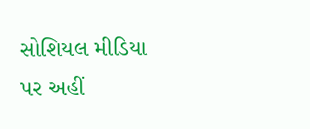સોશિયલ મીડિયા પર અહીં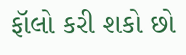ફૉલો કરી શકો છો